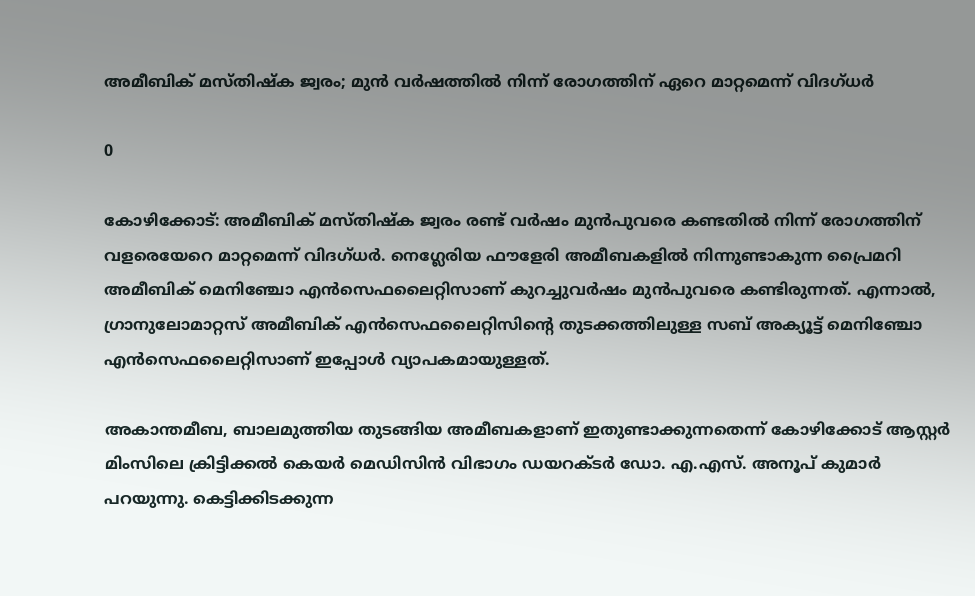അമീബിക് മസ്തിഷ്‌ക ജ്വരം; മുന്‍ വര്‍ഷത്തില്‍ നിന്ന് രോഗത്തിന് ഏറെ മാറ്റമെന്ന് വിദഗ്ധര്‍

0

കോഴിക്കോട്: അമീബിക് മസ്തിഷ്‌ക ജ്വരം രണ്ട് വര്‍ഷം മുന്‍പുവരെ കണ്ടതില്‍ നിന്ന് രോഗത്തിന് വളരെയേറെ മാറ്റമെന്ന് വിദഗ്ധര്‍. നെഗ്ലേരിയ ഫൗളേരി അമീബകളില്‍ നിന്നുണ്ടാകുന്ന പ്രൈമറി അമീബിക് മെനിഞ്ചോ എന്‍സെഫലൈറ്റിസാണ് കുറച്ചുവര്‍ഷം മുന്‍പുവരെ കണ്ടിരുന്നത്. എന്നാല്‍, ഗ്രാനുലോമാറ്റസ് അമീബിക് എന്‍സെഫലൈറ്റിസിന്റെ തുടക്കത്തിലുള്ള സബ് അക്യൂട്ട് മെനിഞ്ചോ എന്‍സെഫലൈറ്റിസാണ് ഇപ്പോള്‍ വ്യാപകമായുള്ളത്.

അകാന്തമീബ, ബാലമുത്തിയ തുടങ്ങിയ അമീബകളാണ് ഇതുണ്ടാക്കുന്നതെന്ന് കോഴിക്കോട് ആസ്റ്റര്‍ മിംസിലെ ക്രിട്ടിക്കല്‍ കെയര്‍ മെഡിസിന്‍ വിഭാഗം ഡയറക്ടര്‍ ഡോ. എ.എസ്. അനൂപ് കുമാര്‍ പറയുന്നു. കെട്ടിക്കിടക്കുന്ന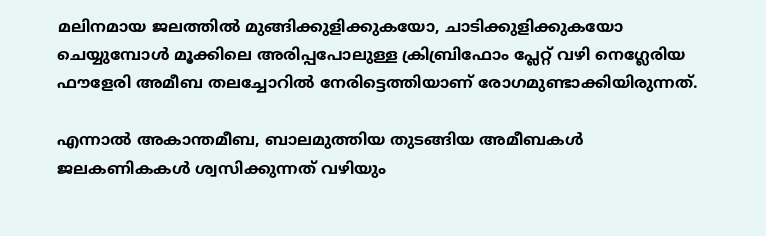മലിനമായ ജലത്തില്‍ മുങ്ങിക്കുളിക്കുകയോ, ചാടിക്കുളിക്കുകയോ ചെയ്യുമ്പോള്‍ മൂക്കിലെ അരിപ്പപോലുള്ള ക്രിബ്രിഫോം പ്ലേറ്റ് വഴി നെഗ്ലേരിയ ഫൗളേരി അമീബ തലച്ചോറില്‍ നേരിട്ടെത്തിയാണ് രോഗമുണ്ടാക്കിയിരുന്നത്.

എന്നാല്‍ അകാന്തമീബ, ബാലമുത്തിയ തുടങ്ങിയ അമീബകള്‍ ജലകണികകള്‍ ശ്വസിക്കുന്നത് വഴിയും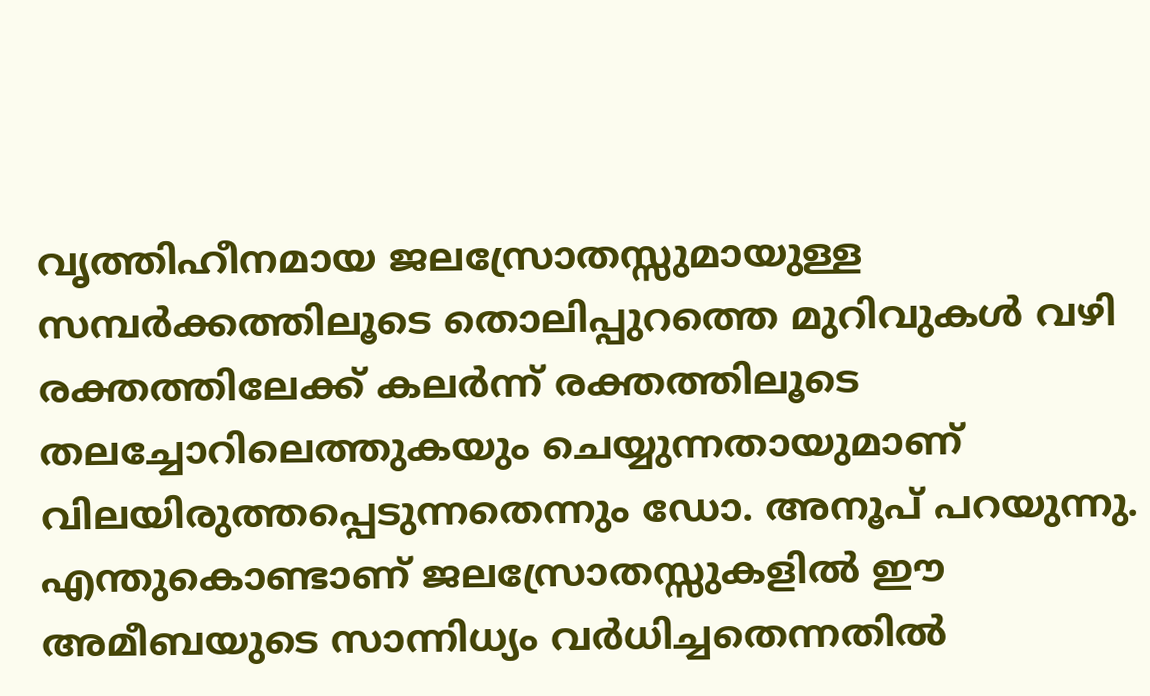വൃത്തിഹീനമായ ജലസ്രോതസ്സുമായുള്ള സമ്പര്‍ക്കത്തിലൂടെ തൊലിപ്പുറത്തെ മുറിവുകള്‍ വഴി രക്തത്തിലേക്ക് കലര്‍ന്ന് രക്തത്തിലൂടെ തലച്ചോറിലെത്തുകയും ചെയ്യുന്നതായുമാണ് വിലയിരുത്തപ്പെടുന്നതെന്നും ഡോ. അനൂപ് പറയുന്നു. എന്തുകൊണ്ടാണ് ജലസ്രോതസ്സുകളില്‍ ഈ അമീബയുടെ സാന്നിധ്യം വര്‍ധിച്ചതെന്നതില്‍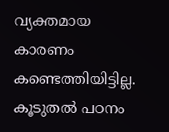വ്യക്തമായ കാരണം കണ്ടെത്തിയിട്ടില്ല. കൂടുതല്‍ പഠനം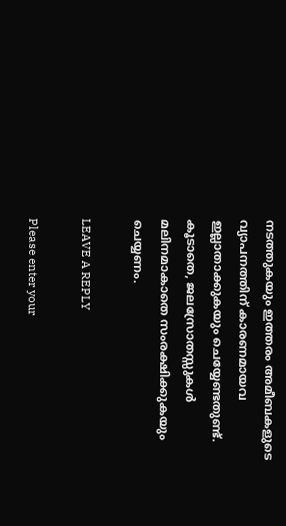നടത്തുകയും ഇത്തരം അമീബകളുടെ വ്യാപനത്തിന് കാരണമായവ ഇല്ലാതാക്കുകയും ചെയ്യേണ്ടതുണ്ട്. കൂടാതെ, ജലസ്രോതസ്സുകള്‍ മലിനമാകാതെ സംരക്ഷിക്കുകയും ചെയ്യണം.

LEAVE A REPLY

Please enter your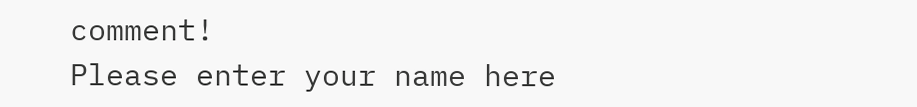comment!
Please enter your name here